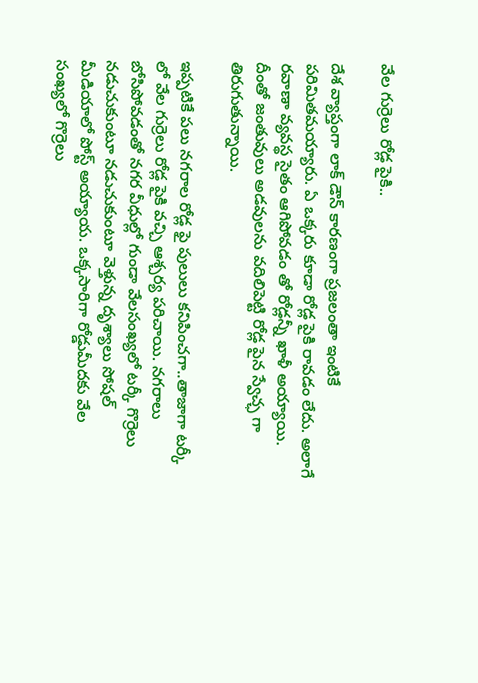వేల గుర్రెలు రోడ్ల పైకి..

దేశ వ్యాప్తంగా లాక్ డౌన్ కారణంగా ప్రజలంతా ఇంటికే పరిమితమయ్యారు. ఏ ఒక్కరు కూడా రోడ్ల పైకి రావడం లేదు. అలాగే రవాణా వ్యవస్థ సైతం ఆగిపోవడం తో రోడ్లన్నీ ఖాళీ అయ్యాయి. దీంతో జంతువులు అడవులను వదిలిపెట్టి రోడ్ల పైన స్వేచ్ఛ గా తిరుగుతున్నాయి.

ఇప్పటికే పలు నగరాల రోడ్ల ఫై పులులు కనిపించగా..తాజాగా టర్కీ లో వేల గుర్రెలు రోడ్ల పైకి వచ్చి ఆశ్చర్య పరిచాయి. నగరాలు బోసిపోవడంతో నగర వీధుల్లో గుండా వేలసంఖ్యలో టర్కీ గొర్రెలు నడుచుకుంటూ నడుచుకుంటూ వెళ్తున్న దృశ్యాలు సోషల్ మీడియాలో పోస్ట్ అయ్యాయ. ఒక్కసారిగా రోడ్డుమీదకు వేల సంఖ్యలో గొర్రెలు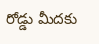రోడ్డు మీదకు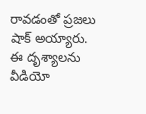రావడంతో ప్రజలు షాక్ అయ్యారు. ఈ దృశ్యాలను వీడియో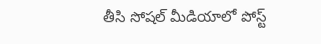తీసి సోషల్ మీడియాలో పోస్ట్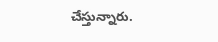చేస్తున్నారు.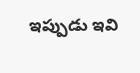ఇప్పుడు ఇవి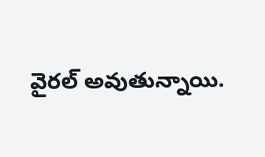వైరల్ అవుతున్నాయి.